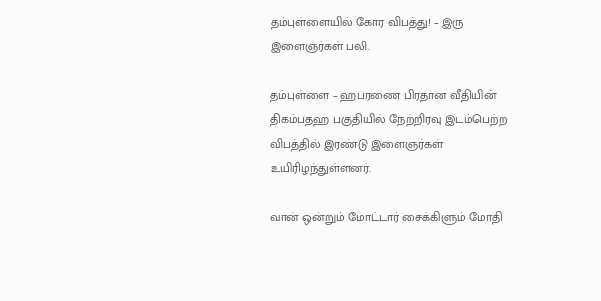தம்புள்ளையில் கோர விபத்து! – இரு இளைஞர்கள் பலி.

தம்புள்ளை – ஹபரணை பிரதான வீதியின் திகம்பதஹ பகுதியில் நேற்றிரவு இடம்பெற்ற விபத்தில் இரண்டு இளைஞர்கள் உயிரிழந்துள்ளனர்.

வான் ஒன்றும் மோட்டார் சைக்கிளும் மோதி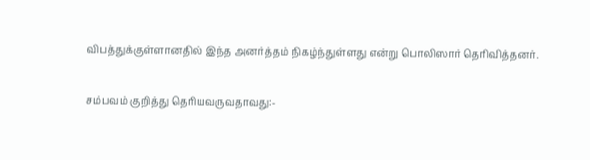விபத்துக்குள்ளானதில் இந்த அனர்த்தம் நிகழ்ந்துள்ளது என்று பொலிஸார் தெரிவித்தனர்.

சம்பவம் குறித்து தெரியவருவதாவது:-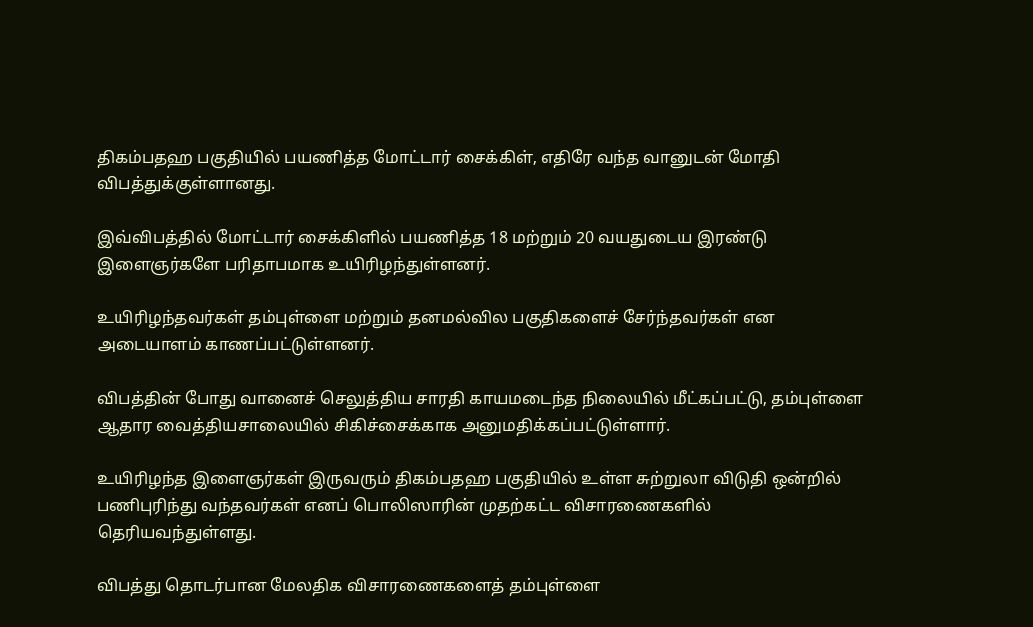திகம்பதஹ பகுதியில் பயணித்த மோட்டார் சைக்கிள், எதிரே வந்த வானுடன் மோதி விபத்துக்குள்ளானது.

இவ்விபத்தில் மோட்டார் சைக்கிளில் பயணித்த 18 மற்றும் 20 வயதுடைய இரண்டு இளைஞர்களே பரிதாபமாக உயிரிழந்துள்ளனர்.

உயிரிழந்தவர்கள் தம்புள்ளை மற்றும் தனமல்வில பகுதிகளைச் சேர்ந்தவர்கள் என அடையாளம் காணப்பட்டுள்ளனர்.

விபத்தின் போது வானைச் செலுத்திய சாரதி காயமடைந்த நிலையில் மீட்கப்பட்டு, தம்புள்ளை ஆதார வைத்தியசாலையில் சிகிச்சைக்காக அனுமதிக்கப்பட்டுள்ளார்.

உயிரிழந்த இளைஞர்கள் இருவரும் திகம்பதஹ பகுதியில் உள்ள சுற்றுலா விடுதி ஒன்றில் பணிபுரிந்து வந்தவர்கள் எனப் பொலிஸாரின் முதற்கட்ட விசாரணைகளில் தெரியவந்துள்ளது.

விபத்து தொடர்பான மேலதிக விசாரணைகளைத் தம்புள்ளை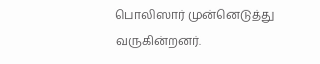பொலிஸார் முன்னெடுத்து வருகின்றனர்.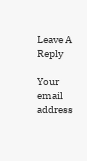Leave A Reply

Your email address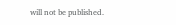will not be published.